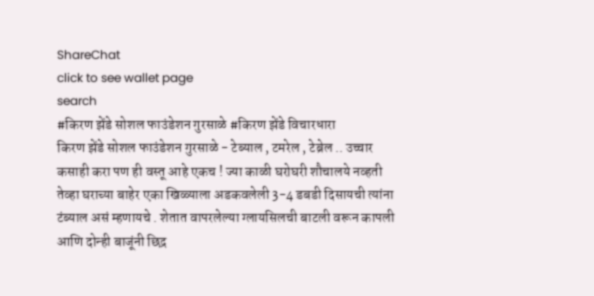ShareChat
click to see wallet page
search
#किरण झेंडे सोशल फाउंडेशन गुरसाळे #किरण झेंडे विचारधारा
किरण झेंडे सोशल फाउंडेशन गुरसाळे - टेब्याल , टमरेल , टेब्रेल .. उच्चार कसाही करा पण ही वस्तू आहे एकच ! ज्या काळी घरोघरी शौचालये नव्हती तेव्हा घराच्या बाहेर एका खिळ्याला अडकवलेली 3-4 डबडी दिसायची त्यांना टंब्याल असं म्हणायचे . शेतात वापरलेल्या ग्लायसिलची बाटली वरून कापली आणि दोन्ही बाजूंनी छिद्र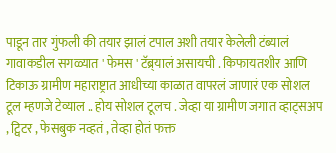पाडून तार गुंफली की तयार झालं टपाल अशी तयार केलेली टंब्यालं गावाकडील सगळ्यात ' फेमस ' टॅब्र्यालं असायची . किफायतशीर आणि टिकाऊ ग्रामीण महाराष्ट्रात आधीच्या काळात वापरलं जाणारं एक सोशल टूल म्हणजे टेव्याल .. होय सोशल टूलच . जेव्हा या ग्रामीण जगात व्हाट्सअप , ट्विटर , फेसबुक नव्हतं , तेव्हा होतं फक्त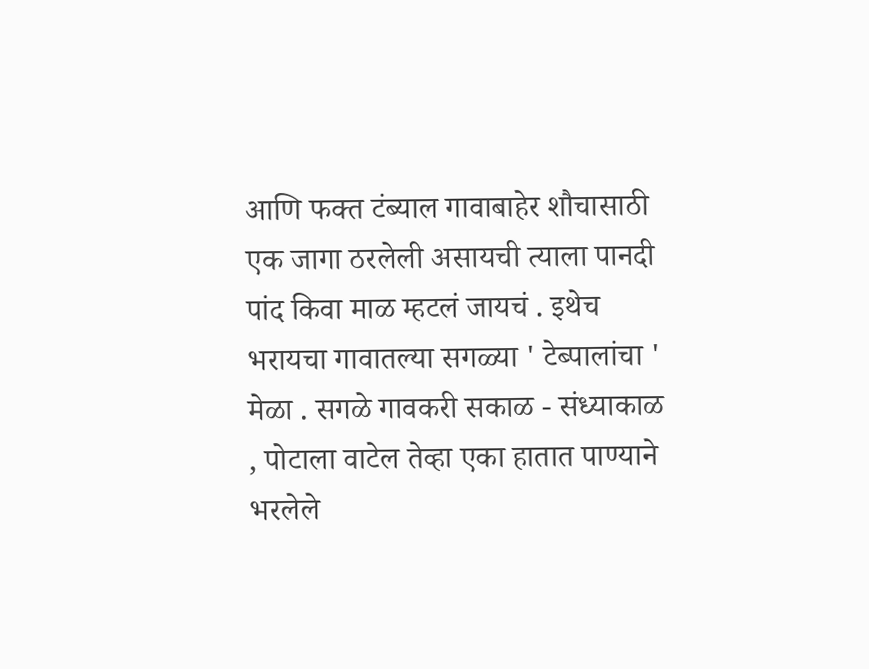आणि फक्त टंब्याल गावाबाहेर शौचासाठी एक जागा ठरलेली असायची त्याला पानदी पांद किवा माळ म्हटलं जायचं . इथेच भरायचा गावातल्या सगळ्या ' टेब्पालांचा ' मेळा . सगळे गावकरी सकाळ - संध्याकाळ , पोटाला वाटेल तेव्हा एका हातात पाण्याने भरलेले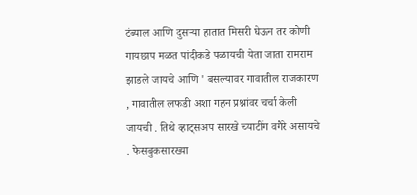टंब्याल आणि दुसऱ्या हातात मिसरी घेऊन तर कोणी गायछाप मळत पांदीकडे पळायची येता जाता रामराम झाडले जायचे आणि ' बसल्यावर गावातील राजकारण , गावातील लफडी अशा गहन प्रश्नांवर चर्चा केली जायची . तिथे व्हाट्सअप सारखे च्याटींग वगैरे असायचे . फेसबुकसारख्या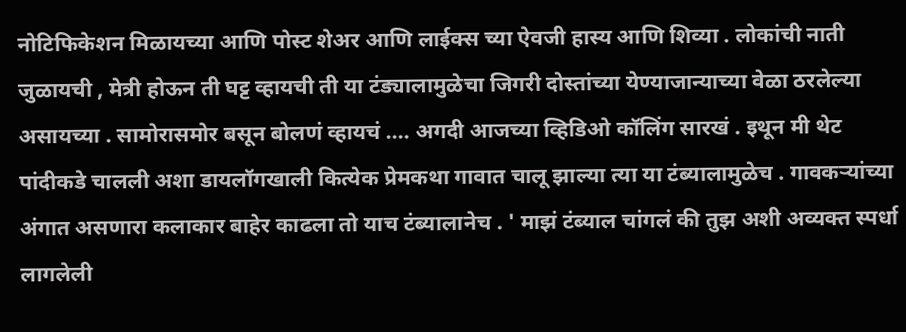नोटिफिकेशन मिळायच्या आणि पोस्ट शेअर आणि लाईक्स च्या ऐवजी हास्य आणि शिव्या . लोकांची नाती जुळायची , मेत्री होऊन ती घट्ट व्हायची ती या टंड्यालामुळेचा जिगरी दोस्तांच्या येण्याजान्याच्या वेळा ठरलेल्या असायच्या . सामोरासमोर बसून बोलणं व्हायचं .... अगदी आजच्या व्हिडिओ कॉलिंग सारखं . इथून मी थेट पांदीकडे चालली अशा डायलॉगखाली कित्येक प्रेमकथा गावात चालू झाल्या त्या या टंब्यालामुळेच . गावकऱ्यांच्या अंगात असणारा कलाकार बाहेर काढला तो याच टंब्यालानेच . ' माझं टंब्याल चांगलं की तुझ अशी अव्यक्त स्पर्धा लागलेली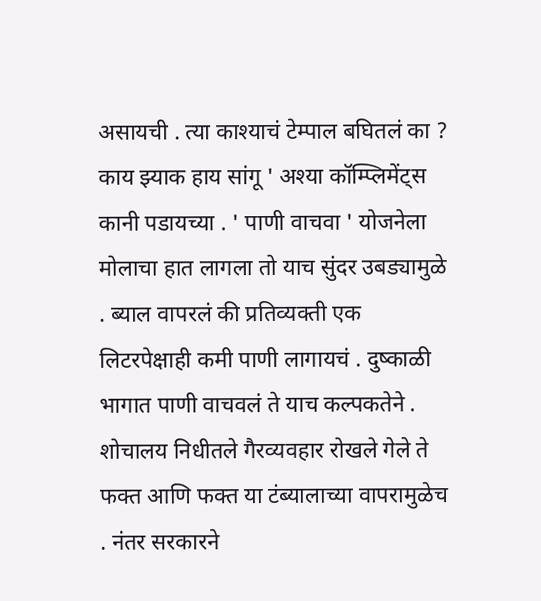असायची . त्या काश्याचं टेम्पाल बघितलं का ? काय झ्याक हाय सांगू ' अश्या कॉम्प्लिमेंट्स कानी पडायच्या . ' पाणी वाचवा ' योजनेला मोलाचा हात लागला तो याच सुंदर उबड्यामुळे . ब्याल वापरलं की प्रतिव्यक्ती एक लिटरपेक्षाही कमी पाणी लागायचं . दुष्काळी भागात पाणी वाचवलं ते याच कल्पकतेने . शोचालय निधीतले गैरव्यवहार रोखले गेले ते फक्त आणि फक्त या टंब्यालाच्या वापरामुळेच . नंतर सरकारने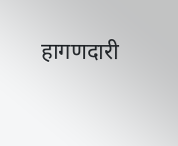हागणदारी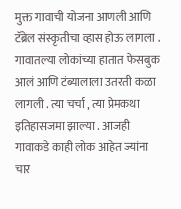मुक्त गावाची योजना आणली आणि टॅब्रेल संस्कृतीचा व्हास होऊ लागला . गावातल्या लोकांच्या हातात फेसबुक आलं आणि टंब्यालाला उतरती कळा लागली . त्या चर्चा , त्या प्रेमकथा इतिहासजमा झाल्या . आजही गावाकडे काही लोक आहेत ज्यांना चार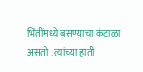भिंतींमध्ये बसण्याचा कंटाळा असतो . त्यांच्या हाती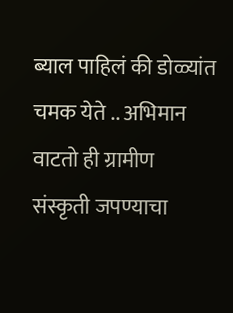ब्याल पाहिलं की डोळ्यांत चमक येते .. अभिमान वाटतो ही ग्रामीण संस्कृती जपण्याचा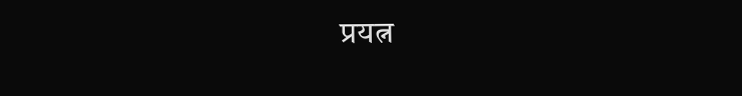प्रयत्न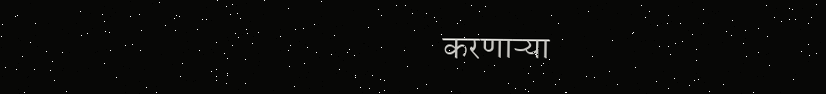करणाऱ्या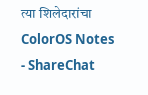त्या शिलेदारांचा ColorOS Notes - ShareChat